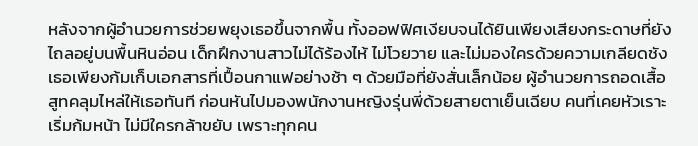หลังจากผู้อำนวยการช่วยพยุงเธอขึ้นจากพื้น ทั้งออฟฟิศเงียบจนได้ยินเพียงเสียงกระดาษที่ยังไถลอยู่บนพื้นหินอ่อน เด็กฝึกงานสาวไม่ได้ร้องไห้ ไม่โวยวาย และไม่มองใครด้วยความเกลียดชัง เธอเพียงก้มเก็บเอกสารที่เปื้อนกาแฟอย่างช้า ๆ ด้วยมือที่ยังสั่นเล็กน้อย ผู้อำนวยการถอดเสื้อสูทคลุมไหล่ให้เธอทันที ก่อนหันไปมองพนักงานหญิงรุ่นพี่ด้วยสายตาเย็นเฉียบ คนที่เคยหัวเราะเริ่มก้มหน้า ไม่มีใครกล้าขยับ เพราะทุกคน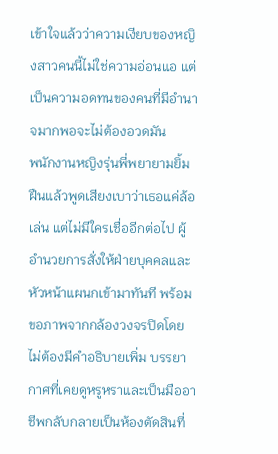เข้าใจแล้วว่าความเงียบของหญิงสาวคนนี้ไม่ใช่ความอ่อนแอ แต่เป็นความอดทนของคนที่มีอำนาจมากพอจะไม่ต้องอวดมัน
พนักงานหญิงรุ่นพี่พยายามยิ้มฝืนแล้วพูดเสียงเบาว่าเธอแค่ล้อเล่น แต่ไม่มีใครเชื่ออีกต่อไป ผู้อำนวยการสั่งให้ฝ่ายบุคคลและหัวหน้าแผนกเข้ามาทันที พร้อมขอภาพจากกล้องวงจรปิดโดยไม่ต้องมีคำอธิบายเพิ่ม บรรยากาศที่เคยดูหรูหราและเป็นมืออาชีพกลับกลายเป็นห้องตัดสินที่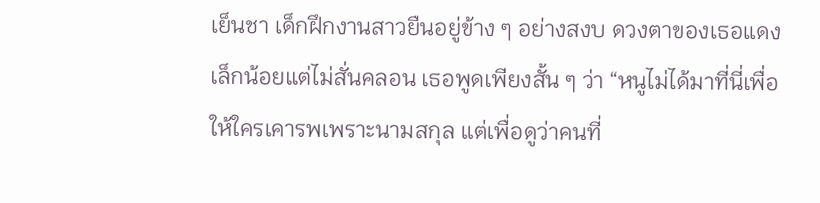เย็นชา เด็กฝึกงานสาวยืนอยู่ข้าง ๆ อย่างสงบ ดวงตาของเธอแดงเล็กน้อยแต่ไม่สั่นคลอน เธอพูดเพียงสั้น ๆ ว่า “หนูไม่ได้มาที่นี่เพื่อให้ใครเคารพเพราะนามสกุล แต่เพื่อดูว่าคนที่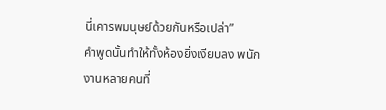นี่เคารพมนุษย์ด้วยกันหรือเปล่า”
คำพูดนั้นทำให้ทั้งห้องยิ่งเงียบลง พนักงานหลายคนที่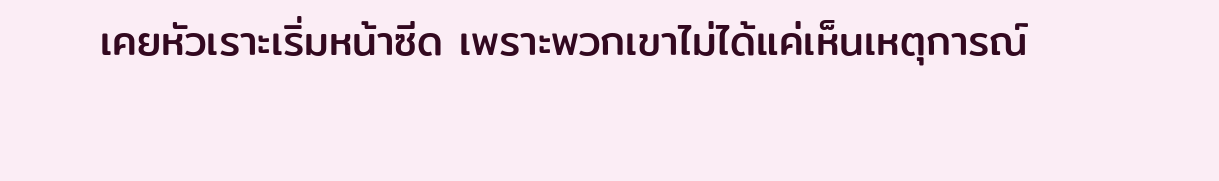เคยหัวเราะเริ่มหน้าซีด เพราะพวกเขาไม่ได้แค่เห็นเหตุการณ์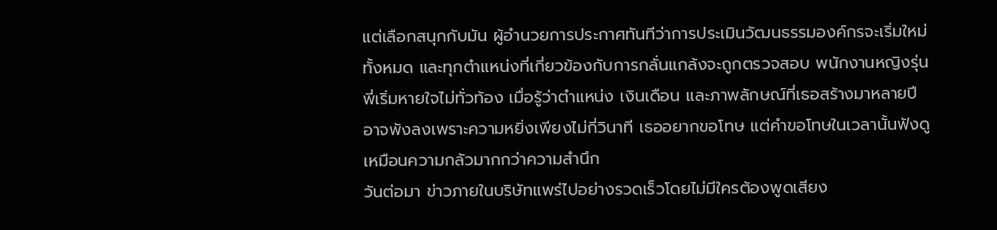แต่เลือกสนุกกับมัน ผู้อำนวยการประกาศทันทีว่าการประเมินวัฒนธรรมองค์กรจะเริ่มใหม่ทั้งหมด และทุกตำแหน่งที่เกี่ยวข้องกับการกลั่นแกล้งจะถูกตรวจสอบ พนักงานหญิงรุ่นพี่เริ่มหายใจไม่ทั่วท้อง เมื่อรู้ว่าตำแหน่ง เงินเดือน และภาพลักษณ์ที่เธอสร้างมาหลายปีอาจพังลงเพราะความหยิ่งเพียงไม่กี่วินาที เธออยากขอโทษ แต่คำขอโทษในเวลานั้นฟังดูเหมือนความกลัวมากกว่าความสำนึก
วันต่อมา ข่าวภายในบริษัทแพร่ไปอย่างรวดเร็วโดยไม่มีใครต้องพูดเสียง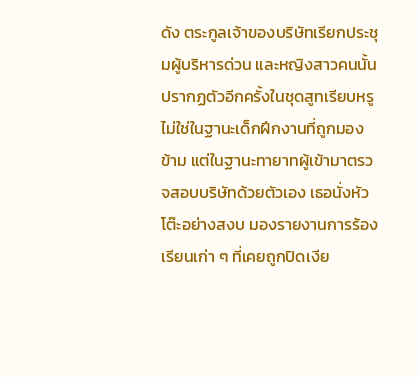ดัง ตระกูลเจ้าของบริษัทเรียกประชุมผู้บริหารด่วน และหญิงสาวคนนั้นปรากฏตัวอีกครั้งในชุดสูทเรียบหรู ไม่ใช่ในฐานะเด็กฝึกงานที่ถูกมองข้าม แต่ในฐานะทายาทผู้เข้ามาตรวจสอบบริษัทด้วยตัวเอง เธอนั่งหัวโต๊ะอย่างสงบ มองรายงานการร้องเรียนเก่า ๆ ที่เคยถูกปิดเงีย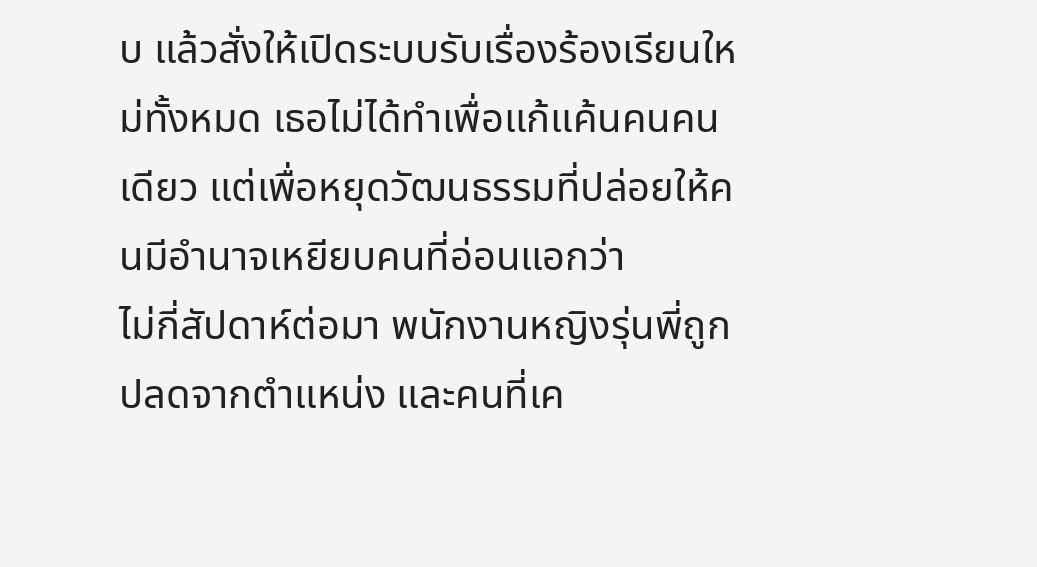บ แล้วสั่งให้เปิดระบบรับเรื่องร้องเรียนใหม่ทั้งหมด เธอไม่ได้ทำเพื่อแก้แค้นคนคนเดียว แต่เพื่อหยุดวัฒนธรรมที่ปล่อยให้คนมีอำนาจเหยียบคนที่อ่อนแอกว่า
ไม่กี่สัปดาห์ต่อมา พนักงานหญิงรุ่นพี่ถูกปลดจากตำแหน่ง และคนที่เค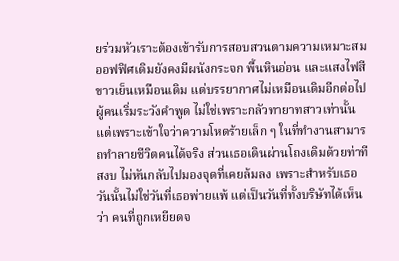ยร่วมหัวเราะต้องเข้ารับการสอบสวนตามความเหมาะสม ออฟฟิศเดิมยังคงมีผนังกระจก พื้นหินอ่อน และแสงไฟสีขาวเย็นเหมือนเดิม แต่บรรยากาศไม่เหมือนเดิมอีกต่อไป ผู้คนเริ่มระวังคำพูด ไม่ใช่เพราะกลัวทายาทสาวเท่านั้น แต่เพราะเข้าใจว่าความโหดร้ายเล็ก ๆ ในที่ทำงานสามารถทำลายชีวิตคนได้จริง ส่วนเธอเดินผ่านโถงเดิมด้วยท่าทีสงบ ไม่หันกลับไปมองจุดที่เคยล้มลง เพราะสำหรับเธอ วันนั้นไม่ใช่วันที่เธอพ่ายแพ้ แต่เป็นวันที่ทั้งบริษัทได้เห็นว่า คนที่ถูกเหยียดจ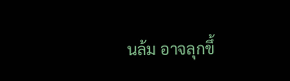นล้ม อาจลุกขึ้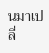นมาเปลี่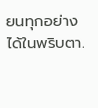ยนทุกอย่างได้ในพริบตา.